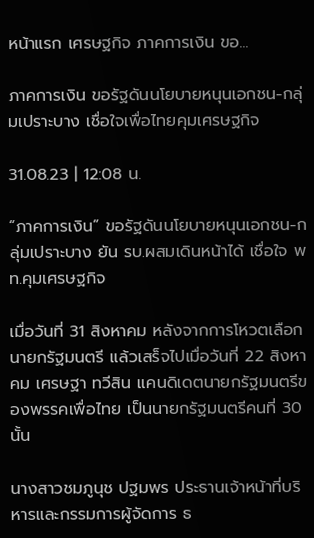หน้าแรก เศรษฐกิจ ภาคการเงิน ขอ...

ภาคการเงิน ขอรัฐดันนโยบายหนุนเอกชน-กลุ่มเปราะบาง เชื่อใจเพื่อไทยคุมเศรษฐกิจ

31.08.23 | 12:08 น.

“ภาคการเงิน” ขอรัฐดันนโยบายหนุนเอกชน-กลุ่มเปราะบาง ยัน รบ.ผสมเดินหน้าได้ เชื่อใจ พท.คุมเศรษฐกิจ

เมื่อวันที่ 31 สิงหาคม หลังจากการโหวตเลือกนายกรัฐมนตรี แล้วเสร็จไปเมื่อวันที่ 22 สิงหาคม เศรษฐา ทวีสิน แคนดิเดตนายกรัฐมนตรีของพรรคเพื่อไทย เป็นนายกรัฐมนตรีคนที่ 30 นั้น

นางสาวชมภูนุช ปฐมพร ประธานเจ้าหน้าที่บริหารและกรรมการผู้จัดการ ธ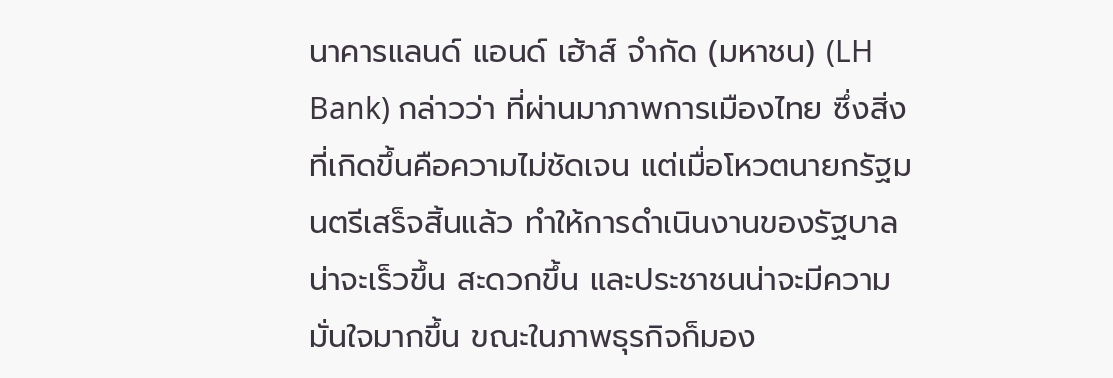นาคารแลนด์ แอนด์ เฮ้าส์ จำกัด (มหาชน) (LH Bank) กล่าวว่า ที่ผ่านมาภาพการเมืองไทย ซึ่งสิ่งที่เกิดขึ้นคือความไม่ชัดเจน แต่เมื่อโหวตนายกรัฐมนตรีเสร็จสิ้นแล้ว ทำให้การดำเนินงานของรัฐบาลน่าจะเร็วขึ้น สะดวกขึ้น และประชาชนน่าจะมีความมั่นใจมากขึ้น ขณะในภาพธุรกิจก็มอง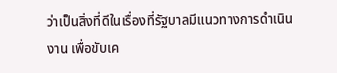ว่าเป็นสิ่งที่ดีในเรื่องที่รัฐบาลมีแนวทางการดำเนินงาน เพื่อขับเค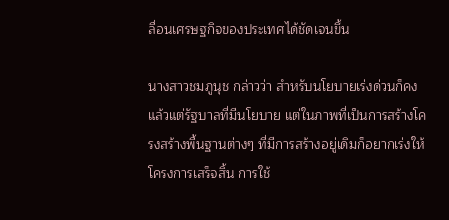ลื่อนเศรษฐกิจของประเทศได้ชัดเจนขึ้น

นางสาวชมภูนุช กล่าวว่า สำหรับนโยบายเร่งด่วนก็คงแล้วแต่รัฐบาลที่มีนโยบาย แต่ในภาพที่เป็นการสร้างโครงสร้างพื้นฐานต่างๆ ที่มีการสร้างอยู่เดิมก็อยากเร่งให้โครงการเสร็จสิ้น การใช้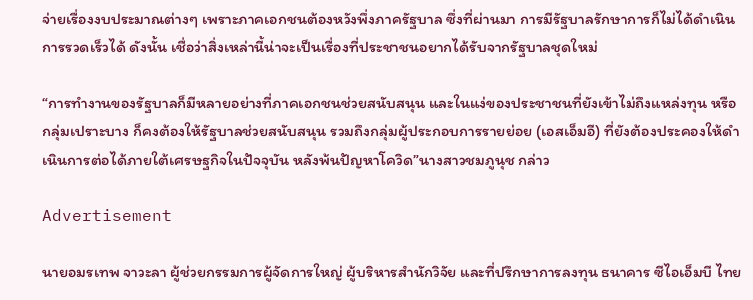จ่ายเรื่องงบประมาณต่างๆ เพราะภาคเอกชนต้องหวังพึ่งภาครัฐบาล ซึ่งที่ผ่านมา การมีรัฐบาลรักษาการก็ไม่ได้ดำเนินการรวดเร็วได้ ดังนั้น เชื่อว่าสิ่งเหล่านี้น่าจะเป็นเรื่องที่ประชาชนอยากได้รับจากรัฐบาลชุดใหม่

“การทำงานของรัฐบาลก็มีหลายอย่างที่ภาคเอกชนช่วยสนับสนุน และในแง่ของประชาชนที่ยังเข้าไม่ถึงแหล่งทุน หรือกลุ่มเปราะบาง ก็คงต้องให้รัฐบาลช่วยสนับสนุน รวมถึงกลุ่มผู้ประกอบการรายย่อย (เอสเอ็มอี) ที่ยังต้องประคองให้ดำเนินการต่อได้ภายใต้เศรษฐกิจในปัจจุบัน หลังพ้นปัญหาโควิด”นางสาวชมภูนุช กล่าว

Advertisement

นายอมรเทพ จาวะลา ผู้ช่วยกรรมการผู้จัดการใหญ่ ผู้บริหารสำนักวิจัย และที่ปรึกษาการลงทุน ธนาคาร ซีไอเอ็มบี ไทย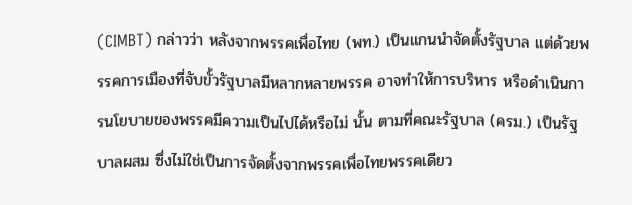(CIMBT) กล่าวว่า หลังจากพรรคเพื่อไทย (พท.) เป็นแกนนำจัดตั้งรัฐบาล แต่ด้วยพรรคการเมืองที่จับขั้วรัฐบาลมีหลากหลายพรรค อาจทำให้การบริหาร หรือดำเนินการนโยบายของพรรคมีความเป็นไปได้หรือไม่ นั้น ตามที่คณะรัฐบาล (ครม.) เป็นรัฐบาลผสม ซึ่งไม่ใช่เป็นการจัดตั้งจากพรรคเพื่อไทยพรรคเดียว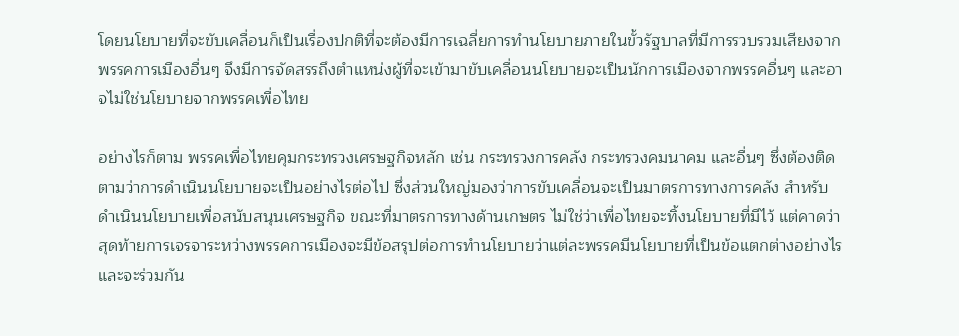โดยนโยบายที่จะขับเคลื่อนก็เป็นเรื่องปกติที่จะต้องมีการเฉลี่ยการทำนโยบายภายในขั้วรัฐบาลที่มีการรวบรวมเสียงจากพรรคการเมืองอื่นๆ จึงมีการจัดสรรถึงตำแหน่งผู้ที่จะเข้ามาขับเคลื่อนนโยบายจะเป็นนักการเมืองจากพรรคอื่นๆ และอาจไม่ใช่นโยบายจากพรรคเพื่อไทย

อย่างไรก็ตาม พรรคเพื่อไทยคุมกระทรวงเศรษฐกิจหลัก เช่น กระทรวงการคลัง กระทรวงคมนาคม และอื่นๆ ซึ่งต้องติดตามว่าการดำเนินนโยบายจะเป็นอย่างไรต่อไป ซึ่งส่วนใหญ่มองว่าการขับเคลื่อนจะเป็นมาตรการทางการคลัง สำหรับดำเนินนโยบายเพื่อสนับสนุนเศรษฐกิจ ขณะที่มาตรการทางด้านเกษตร ไม่ใช่ว่าเพื่อไทยจะทิ้งนโยบายที่มีไว้ แต่คาดว่าสุดท้ายการเจรจาระหว่างพรรคการเมืองจะมีข้อสรุปต่อการทำนโยบายว่าแต่ละพรรคมีนโยบายที่เป็นข้อแตกต่างอย่างไร และจะร่วมกัน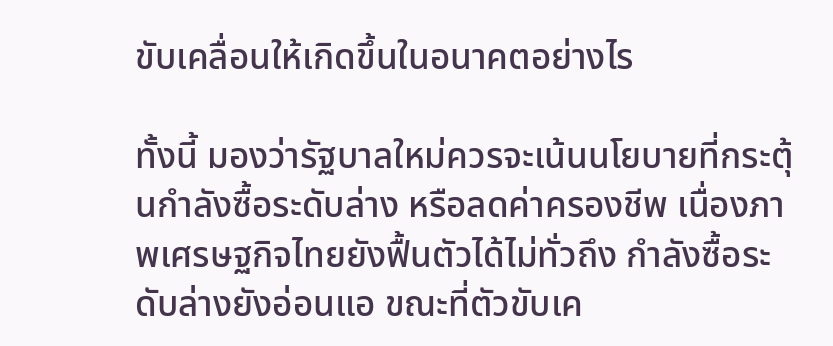ขับเคลื่อนให้เกิดขึ้นในอนาคตอย่างไร

ทั้งนี้ มองว่ารัฐบาลใหม่ควรจะเน้นนโยบายที่กระตุ้นกำลังซื้อระดับล่าง หรือลดค่าครองชีพ เนื่องภาพเศรษฐกิจไทยยังฟื้นตัวได้ไม่ทั่วถึง กำลังซื้อระดับล่างยังอ่อนแอ ขณะที่ตัวขับเค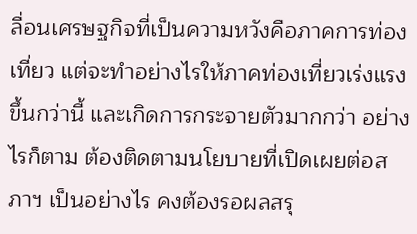ลื่อนเศรษฐกิจที่เป็นความหวังคือภาคการท่องเที่ยว แต่จะทำอย่างไรให้ภาคท่องเที่ยวเร่งแรงขึ้นกว่านี้ และเกิดการกระจายตัวมากกว่า อย่างไรก็ตาม ต้องติดตามนโยบายที่เปิดเผยต่อสภาฯ เป็นอย่างไร คงต้องรอผลสรุ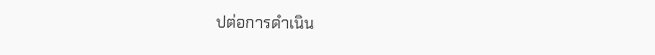ปต่อการดำเนิน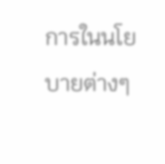การในนโยบายต่างๆ